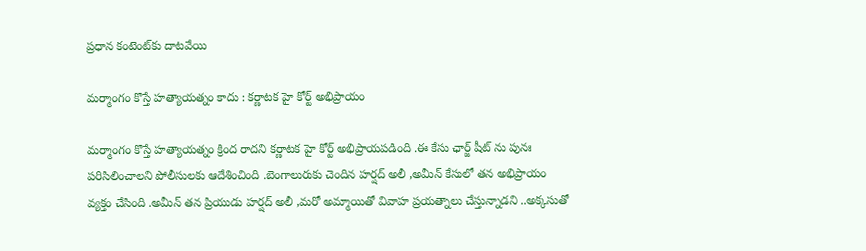ప్రధాన కంటెంట్‌కు దాటవేయి

మర్మాంగం కొస్తే హత్యాయత్నం కాదు : కర్ణాటక హై కోర్ట్ అభిప్రాయం

మర్మాంగం కొస్తే హత్యాయత్నం క్రింద రాదని కర్ణాటక హై కోర్ట్ అభిప్రాయపడింది .ఈ కేసు ఛార్జ్ షీట్ ను పునః పరిసిలించాలని పోలీసులకు ఆదేశించింది .బెంగాలురుకు చెందిన హర్షద్ అలీ ,అమీన్ కేసులో తన అభిప్రాయం వ్యక్తం చేసింది .అమీన్ తన ప్రియుడు హర్షద్ అలీ ,మరో అమ్మాయితో వివాహ ప్రయత్నాలు చేస్తున్నాడని ..అక్కసుతో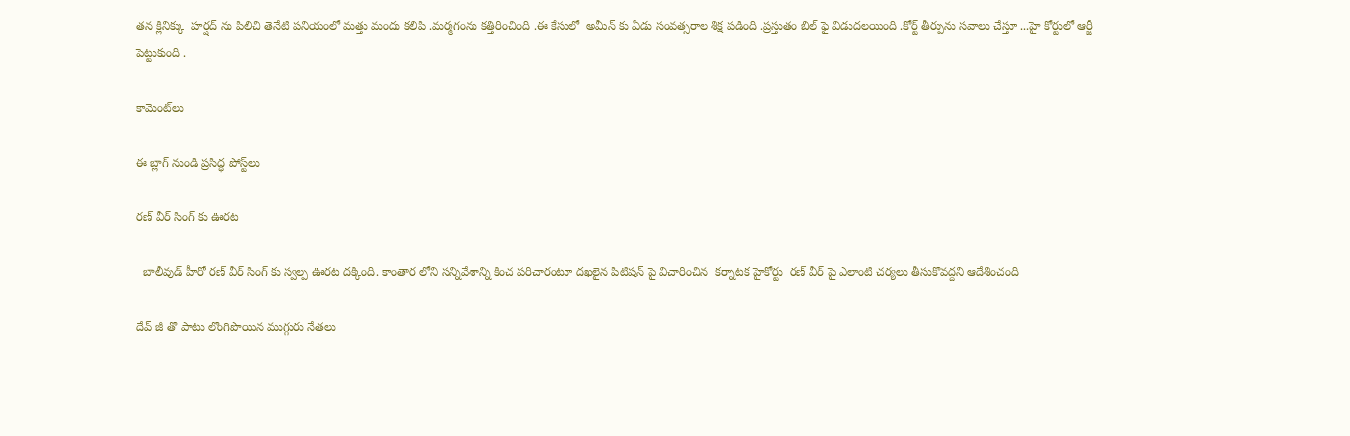తన క్లినిక్కు  హర్షద్ ను పిలిచి తెనేటి పనియంలో మత్తు మందు కలిపి .మర్మగంను కత్తిరించింది .ఈ కేసులో  అమీన్ కు ఏడు సంవత్సరాల శిక్ష పడింది .ప్రస్తుతం బిల్ ఫై విడుదలయింది .కోర్ట్ తీర్పును సవాలు చేస్తూ ...హై కోర్టులో ఆర్జీ పెట్టుకుంది .

కామెంట్‌లు

ఈ బ్లాగ్ నుండి ప్రసిద్ధ పోస్ట్‌లు

రణ్ వీర్ సింగ్ కు ఊరట

  బాలీవుడ్ హీరో రణ్ వీర్ సింగ్ కు స్వల్ప ఊరట దక్కింది. కాంతార లోని సన్నివేశాన్ని కించ పరిచారంటూ దఖలైన పిటిషన్ పై విచారించిన  కర్నాటక హైకోర్టు  రణ్ వీర్ పై ఎలాంటి చర్యలు తీసుకొవద్దని ఆదేశించంది

దేవ్ జీ తొ పాటు లొంగిపొయిన ముగ్గురు నేతలు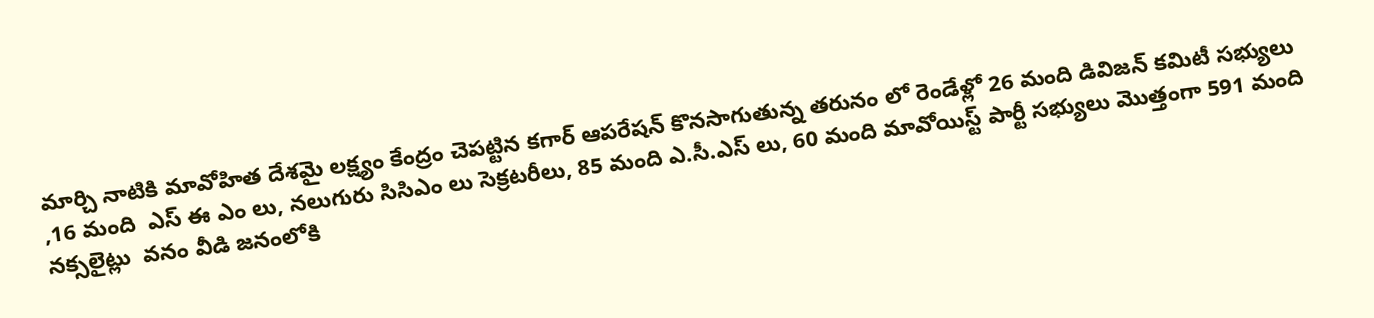మార్చి నాటికి మావోహిత దేశమై లక్ష్యం కేంద్రం చెపట్టిన కగార్ ఆపరేషన్ కొనసాగుతున్న తరునం లో రెండేళ్లో 26 మంది డివిజన్ కమిటీ సభ్యులు ,16 మంది  ఎస్ ఈ ఎం లు, నలుగురు సిసిఎం లు సెక్రటరీలు, 85 మంది ఎ.సీ.ఎస్ లు, 60 మంది మావోయిస్ట్ పార్టీ సభ్యులు మొత్తంగా 591 మంది నక్సలైట్లు  వనం వీడి జనంలోకి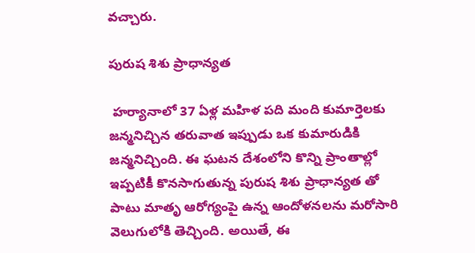వచ్చారు.

పురుష శిశు ప్రాధాన్యత

 హర్యానాలో 37 ఏళ్ల మహిళ పది మంది కుమార్తెలకు జన్మనిచ్చిన తరువాత ఇప్పుడు ఒక కుమారుడికి జన్మనిచ్చింది. ఈ ఘటన దేశంలోని కొన్ని ప్రాంతాల్లో ఇప్పటికీ కొనసాగుతున్న పురుష శిశు ప్రాధాన్యత తో పాటు మాతృ ఆరోగ్యంపై ఉన్న ఆందోళనలను మరోసారి వెలుగులోకి తెచ్చింది. అయితే, ఈ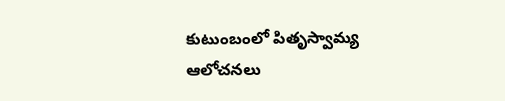కుటుంబంలో పితృస్వామ్య ఆలోచనలు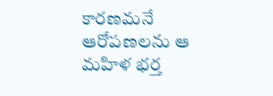కారణమనే ఆరోపణలను ఆ మహిళ భర్త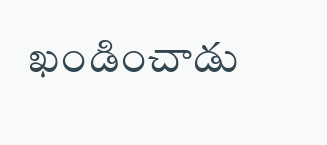ఖండించాడు